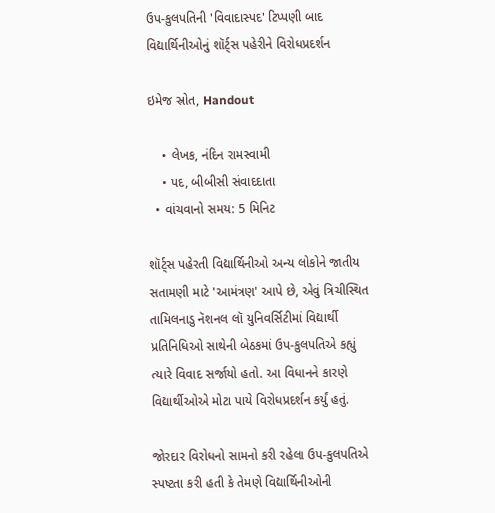ઉપ-કુલપતિની 'વિવાદાસ્પદ' ટિપ્પણી બાદ વિદ્યાર્થિનીઓનું શૉર્ટ્સ પહેરીને વિરોધપ્રદર્શન

ઇમેજ સ્રોત, Handout

    • લેખક, નંદિન રામસ્વામી
    • પદ, બીબીસી સંવાદદાતા
  • વાંચવાનો સમય: 5 મિનિટ

શૉર્ટ્સ પહેરતી વિદ્યાર્થિનીઓ અન્ય લોકોને જાતીય સતામણી માટે 'આમંત્રણ' આપે છે, એવું ત્રિચીસ્થિત તામિલનાડુ નૅશનલ લૉ યુનિવર્સિટીમાં વિદ્યાર્થી પ્રતિનિધિઓ સાથેની બેઠકમાં ઉપ-કુલપતિએ કહ્યું ત્યારે વિવાદ સર્જાયો હતો. આ વિધાનને કારણે વિદ્યાર્થીઓએ મોટા પાયે વિરોધપ્રદર્શન કર્યું હતું.

જોરદાર વિરોધનો સામનો કરી રહેલા ઉપ-કુલપતિએ સ્પષ્ટતા કરી હતી કે તેમણે વિદ્યાર્થિનીઓની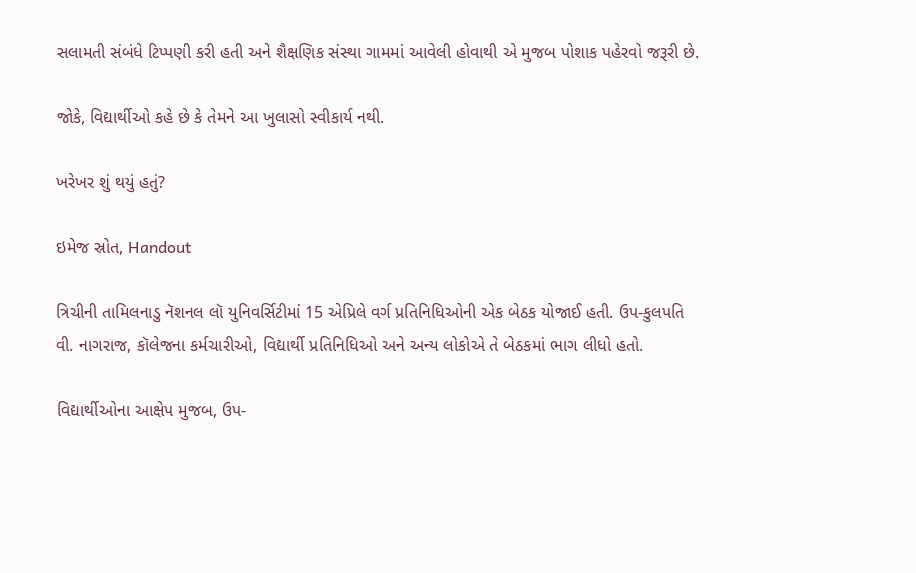સલામતી સંબંધે ટિપ્પણી કરી હતી અને શૈક્ષણિક સંસ્થા ગામમાં આવેલી હોવાથી એ મુજબ પોશાક પહેરવો જરૂરી છે.

જોકે, વિદ્યાર્થીઓ કહે છે કે તેમને આ ખુલાસો સ્વીકાર્ય નથી.

ખરેખર શું થયું હતું?

ઇમેજ સ્રોત, Handout

ત્રિચીની તામિલનાડુ નૅશનલ લૉ યુનિવર્સિટીમાં 15 એપ્રિલે વર્ગ પ્રતિનિધિઓની એક બેઠક યોજાઈ હતી. ઉપ-કુલપતિ વી. નાગરાજ, કૉલેજના કર્મચારીઓ, વિદ્યાર્થી પ્રતિનિધિઓ અને અન્ય લોકોએ તે બેઠકમાં ભાગ લીધો હતો.

વિદ્યાર્થીઓના આક્ષેપ મુજબ, ઉપ-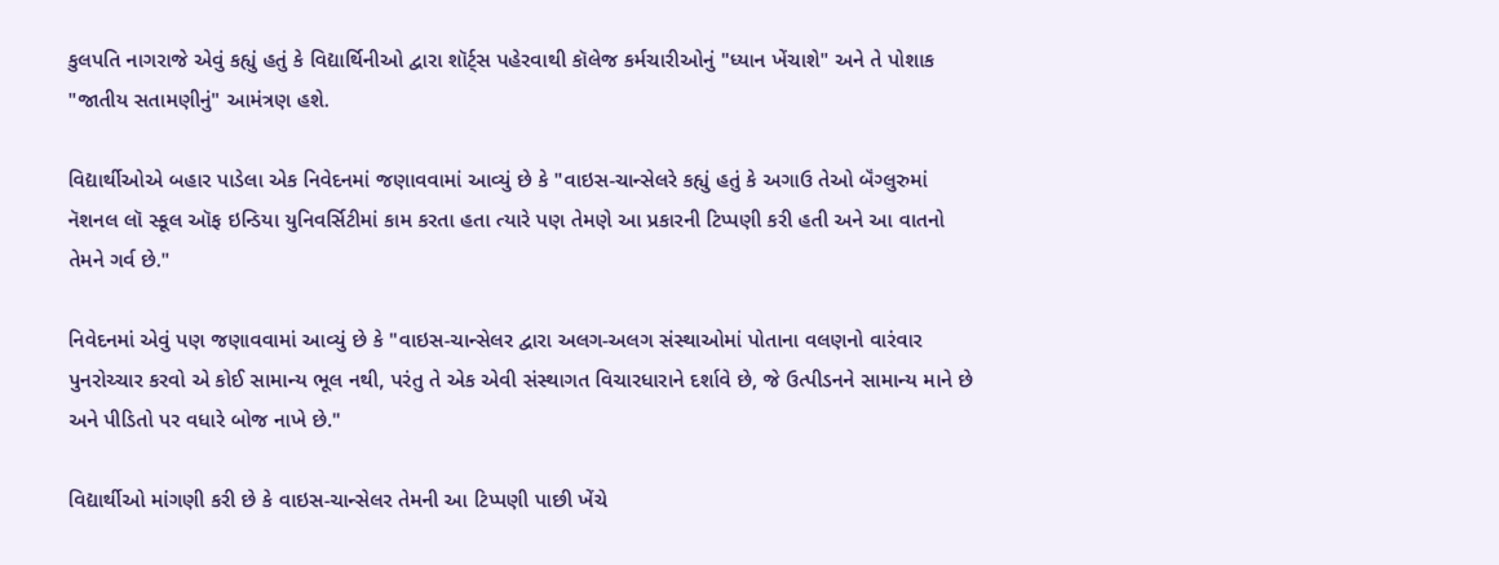કુલપતિ નાગરાજે એવું કહ્યું હતું કે વિદ્યાર્થિનીઓ દ્વારા શૉર્ટ્સ પહેરવાથી કૉલેજ કર્મચારીઓનું "ધ્યાન ખેંચાશે" અને તે પોશાક "જાતીય સતામણીનું" આમંત્રણ હશે.

વિદ્યાર્થીઓએ બહાર પાડેલા એક નિવેદનમાં જણાવવામાં આવ્યું છે કે "વાઇસ-ચાન્સેલરે કહ્યું હતું કે અગાઉ તેઓ બૅંગ્લુરુમાં નૅશનલ લૉ સ્કૂલ ઑફ ઇન્ડિયા યુનિવર્સિટીમાં કામ કરતા હતા ત્યારે પણ તેમણે આ પ્રકારની ટિપ્પણી કરી હતી અને આ વાતનો તેમને ગર્વ છે."

નિવેદનમાં એવું પણ જણાવવામાં આવ્યું છે કે "વાઇસ-ચાન્સેલર દ્વારા અલગ-અલગ સંસ્થાઓમાં પોતાના વલણનો વારંવાર પુનરોચ્ચાર કરવો એ કોઈ સામાન્ય ભૂલ નથી, પરંતુ તે એક એવી સંસ્થાગત વિચારધારાને દર્શાવે છે, જે ઉત્પીડનને સામાન્ય માને છે અને પીડિતો પર વધારે બોજ નાખે છે."

વિદ્યાર્થીઓ માંગણી કરી છે કે વાઇસ-ચાન્સેલર તેમની આ ટિપ્પણી પાછી ખેંચે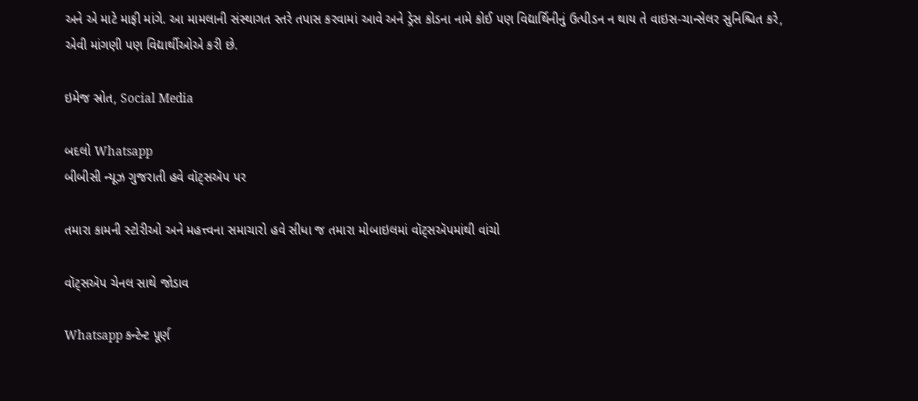અને એ માટે માફી માંગે. આ મામલાની સંસ્થાગત સ્તરે તપાસ કરવામાં આવે અને ડ્રેસ કોડના નામે કોઈ પણ વિદ્યાર્થિનીનું ઉત્પીડન ન થાય તે વાઇસ-ચાન્સેલર સુનિશ્ચિત કરે, એવી માંગણી પણ વિદ્યાર્થીઓએ કરી છે.

ઇમેજ સ્રોત, Social Media

બદલો Whatsapp
બીબીસી ન્યૂઝ ગુજરાતી હવે વૉટ્સઍપ પર

તમારા કામની સ્ટોરીઓ અને મહત્ત્વના સમાચારો હવે સીધા જ તમારા મોબાઇલમાં વૉટ્સઍપમાંથી વાંચો

વૉટ્સઍપ ચેનલ સાથે જોડાવ

Whatsapp કન્ટેન્ટ પૂર્ણ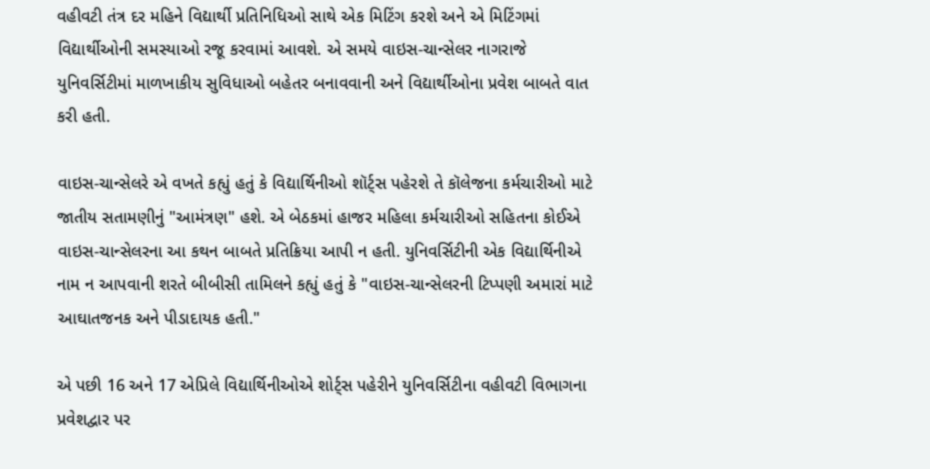વહીવટી તંત્ર દર મહિને વિદ્યાર્થી પ્રતિનિધિઓ સાથે એક મિટિંગ કરશે અને એ મિટિંગમાં વિદ્યાર્થીઓની સમસ્યાઓ રજૂ કરવામાં આવશે. એ સમયે વાઇસ-ચાન્સેલર નાગરાજે યુનિવર્સિટીમાં માળખાકીય સુવિધાઓ બહેતર બનાવવાની અને વિદ્યાર્થીઓના પ્રવેશ બાબતે વાત કરી હતી.

વાઇસ-ચાન્સેલરે એ વખતે કહ્યું હતું કે વિદ્યાર્થિનીઓ શૉર્ટ્સ પહેરશે તે કૉલેજના કર્મચારીઓ માટે જાતીય સતામણીનું "આમંત્રણ" હશે. એ બેઠકમાં હાજર મહિલા કર્મચારીઓ સહિતના કોઈએ વાઇસ-ચાન્સેલરના આ કથન બાબતે પ્રતિક્રિયા આપી ન હતી. યુનિવર્સિટીની એક વિદ્યાર્થિનીએ નામ ન આપવાની શરતે બીબીસી તામિલને કહ્યું હતું કે "વાઇસ-ચાન્સેલરની ટિપ્પણી અમારાં માટે આઘાતજનક અને પીડાદાયક હતી."

એ પછી 16 અને 17 એપ્રિલે વિદ્યાર્થિનીઓએ શોર્ટ્સ પહેરીને યુનિવર્સિટીના વહીવટી વિભાગના પ્રવેશદ્વાર પર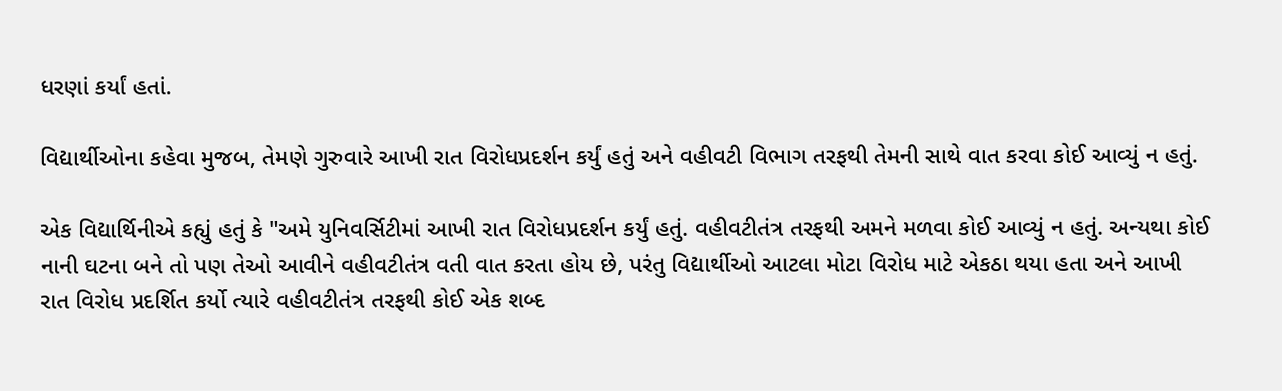ધરણાં કર્યાં હતાં.

વિદ્યાર્થીઓના કહેવા મુજબ, તેમણે ગુરુવારે આખી રાત વિરોધપ્રદર્શન કર્યું હતું અને વહીવટી વિભાગ તરફથી તેમની સાથે વાત કરવા કોઈ આવ્યું ન હતું.

એક વિદ્યાર્થિનીએ કહ્યું હતું કે "અમે યુનિવર્સિટીમાં આખી રાત વિરોધપ્રદર્શન કર્યું હતું. વહીવટીતંત્ર તરફથી અમને મળવા કોઈ આવ્યું ન હતું. અન્યથા કોઈ નાની ઘટના બને તો પણ તેઓ આવીને વહીવટીતંત્ર વતી વાત કરતા હોય છે, પરંતુ વિદ્યાર્થીઓ આટલા મોટા વિરોધ માટે એકઠા થયા હતા અને આખી રાત વિરોધ પ્રદર્શિત કર્યો ત્યારે વહીવટીતંત્ર તરફથી કોઈ એક શબ્દ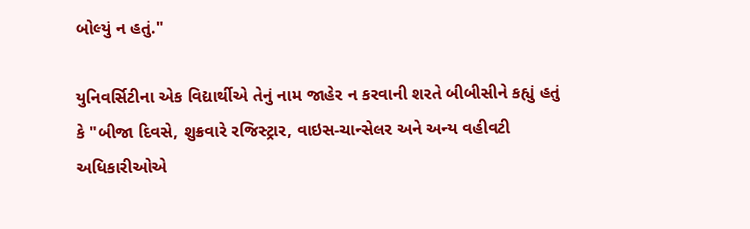બોલ્યું ન હતું."

યુનિવર્સિટીના એક વિદ્યાર્થીએ તેનું નામ જાહેર ન કરવાની શરતે બીબીસીને કહ્યું હતું કે "બીજા દિવસે, શુક્રવારે રજિસ્ટ્રાર, વાઇસ-ચાન્સેલર અને અન્ય વહીવટી અધિકારીઓએ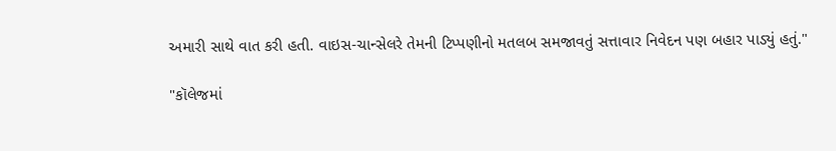અમારી સાથે વાત કરી હતી. વાઇસ-ચાન્સેલરે તેમની ટિપ્પણીનો મતલબ સમજાવતું સત્તાવાર નિવેદન પણ બહાર પાડ્યું હતું."

"કૉલેજમાં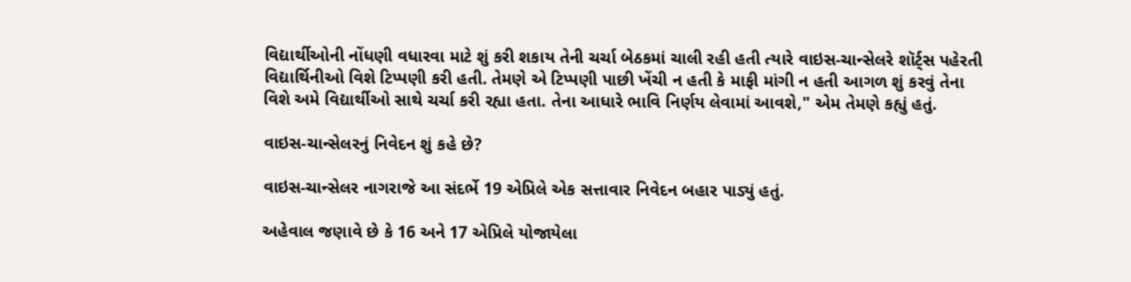વિદ્યાર્થીઓની નોંધણી વધારવા માટે શું કરી શકાય તેની ચર્ચા બેઠકમાં ચાલી રહી હતી ત્યારે વાઇસ-ચાન્સેલરે શૉર્ટ્સ પહેરતી વિદ્યાર્થિનીઓ વિશે ટિપ્પણી કરી હતી. તેમણે એ ટિપ્પણી પાછી ખેંચી ન હતી કે માફી માંગી ન હતી આગળ શું કરવું તેના વિશે અમે વિદ્યાર્થીઓ સાથે ચર્ચા કરી રહ્યા હતા. તેના આધારે ભાવિ નિર્ણય લેવામાં આવશે," એમ તેમણે કહ્યું હતું.

વાઇસ-ચાન્સેલરનું નિવેદન શું કહે છે?

વાઇસ-ચાન્સેલર નાગરાજે આ સંદર્ભે 19 એપ્રિલે એક સત્તાવાર નિવેદન બહાર પાડ્યું હતું.

અહેવાલ જણાવે છે કે 16 અને 17 એપ્રિલે યોજાયેલા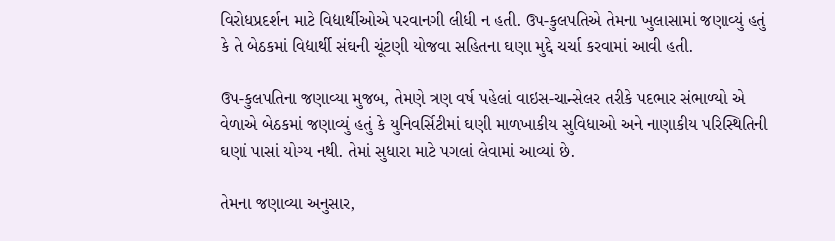વિરોધપ્રદર્શન માટે વિદ્યાર્થીઓએ પરવાનગી લીધી ન હતી. ઉપ-કુલપતિએ તેમના ખુલાસામાં જણાવ્યું હતું કે તે બેઠકમાં વિદ્યાર્થી સંઘની ચૂંટણી યોજવા સહિતના ઘણા મુદ્દે ચર્ચા કરવામાં આવી હતી.

ઉપ-કુલપતિના જણાવ્યા મુજબ, તેમણે ત્રણ વર્ષ પહેલાં વાઇસ-ચાન્સેલર તરીકે પદભાર સંભાળ્યો એ વેળાએ બેઠકમાં જણાવ્યું હતું કે યુનિવર્સિટીમાં ઘણી માળખાકીય સુવિધાઓ અને નાણાકીય પરિસ્થિતિની ઘણાં પાસાં યોગ્ય નથી. તેમાં સુધારા માટે પગલાં લેવામાં આવ્યાં છે.

તેમના જણાવ્યા અનુસાર,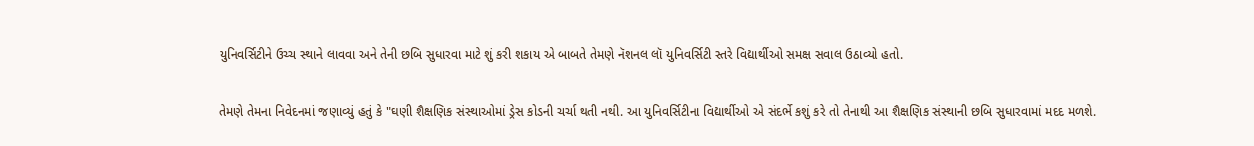યુનિવર્સિટીને ઉચ્ચ સ્થાને લાવવા અને તેની છબિ સુધારવા માટે શું કરી શકાય એ બાબતે તેમણે નૅશનલ લૉ યુનિવર્સિટી સ્તરે વિદ્યાર્થીઓ સમક્ષ સવાલ ઉઠાવ્યો હતો.

તેમણે તેમના નિવેદનમાં જણાવ્યું હતું કે "ઘણી શૈક્ષણિક સંસ્થાઓમાં ડ્રેસ કોડની ચર્ચા થતી નથી. આ યુનિવર્સિટીના વિદ્યાર્થીઓ એ સંદર્ભે કશું કરે તો તેનાથી આ શૈક્ષણિક સંસ્થાની છબિ સુધારવામાં મદદ મળશે.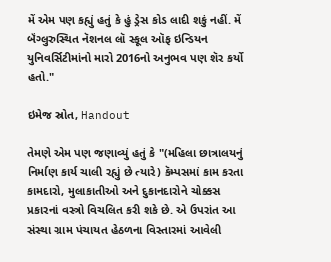મેં એમ પણ કહ્યું હતું કે હું ડ્રેસ કોડ લાદી શકું નહીં. મેં બૅંગ્લુરુસ્થિત નૅશનલ લૉ સ્કૂલ ઑફ ઇન્ડિયન યુનિવર્સિટીમાંનો મારો 2016નો અનુભવ પણ શૅર કર્યો હતો."

ઇમેજ સ્રોત, Handout

તેમણે એમ પણ જણાવ્યું હતું કે "(મહિલા છાત્રાલયનું નિર્માણ કાર્ય ચાલી રહ્યું છે ત્યારે) કૅમ્પસમાં કામ કરતા કામદારો, મુલાકાતીઓ અને દુકાનદારોને ચોક્કસ પ્રકારનાં વસ્ત્રો વિચલિત કરી શકે છે. એ ઉપરાંત આ સંસ્થા ગ્રામ પંચાયત હેઠળના વિસ્તારમાં આવેલી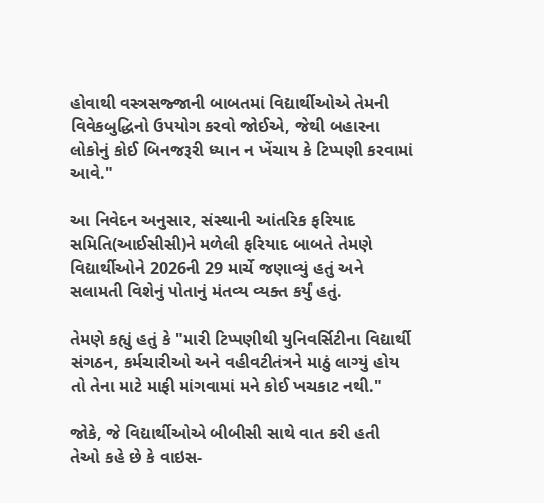હોવાથી વસ્ત્રસજ્જાની બાબતમાં વિદ્યાર્થીઓએ તેમની વિવેકબુદ્ધિનો ઉપયોગ કરવો જોઈએ, જેથી બહારના લોકોનું કોઈ બિનજરૂરી ધ્યાન ન ખેંચાય કે ટિપ્પણી કરવામાં આવે."

આ નિવેદન અનુસાર, સંસ્થાની આંતરિક ફરિયાદ સમિતિ(આઈસીસી)ને મળેલી ફરિયાદ બાબતે તેમણે વિદ્યાર્થીઓને 2026ની 29 માર્ચે જણાવ્યું હતું અને સલામતી વિશેનું પોતાનું મંતવ્ય વ્યક્ત કર્યું હતું.

તેમણે કહ્યું હતું કે "મારી ટિપ્પણીથી યુનિવર્સિટીના વિદ્યાર્થી સંગઠન, કર્મચારીઓ અને વહીવટીતંત્રને માઠું લાગ્યું હોય તો તેના માટે માફી માંગવામાં મને કોઈ ખચકાટ નથી."

જોકે, જે વિદ્યાર્થીઓએ બીબીસી સાથે વાત કરી હતી તેઓ કહે છે કે વાઇસ-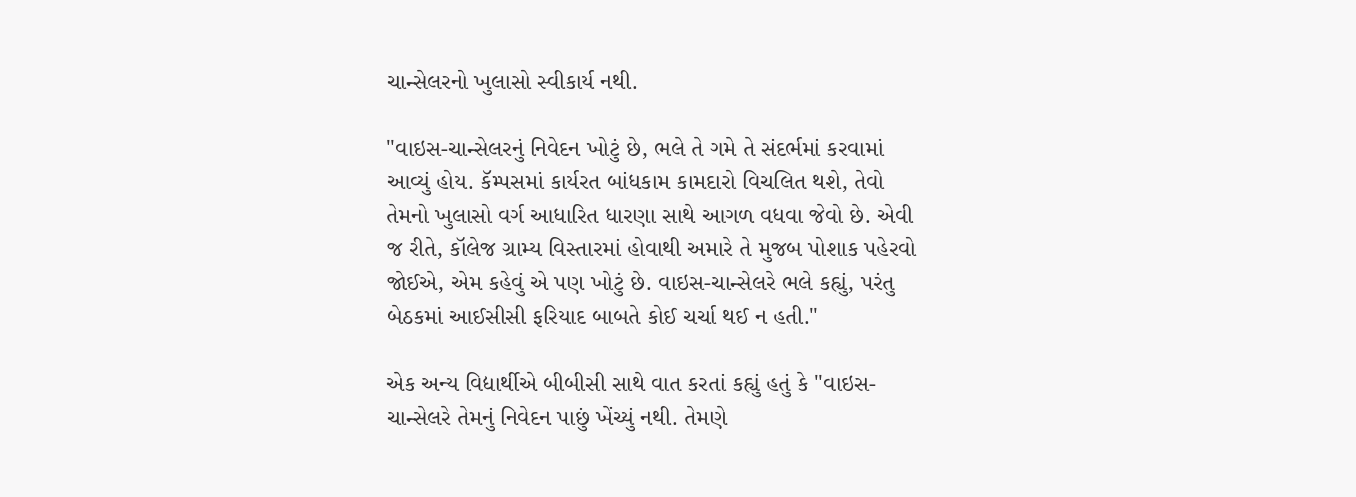ચાન્સેલરનો ખુલાસો સ્વીકાર્ય નથી.

"વાઇસ-ચાન્સેલરનું નિવેદન ખોટું છે, ભલે તે ગમે તે સંદર્ભમાં કરવામાં આવ્યું હોય. કૅમ્પસમાં કાર્યરત બાંધકામ કામદારો વિચલિત થશે, તેવો તેમનો ખુલાસો વર્ગ આધારિત ધારણા સાથે આગળ વધવા જેવો છે. એવી જ રીતે, કૉલેજ ગ્રામ્ય વિસ્તારમાં હોવાથી અમારે તે મુજબ પોશાક પહેરવો જોઈએ, એમ કહેવું એ પણ ખોટું છે. વાઇસ-ચાન્સેલરે ભલે કહ્યું, પરંતુ બેઠકમાં આઈસીસી ફરિયાદ બાબતે કોઈ ચર્ચા થઈ ન હતી."

એક અન્ય વિદ્યાર્થીએ બીબીસી સાથે વાત કરતાં કહ્યું હતું કે "વાઇસ-ચાન્સેલરે તેમનું નિવેદન પાછું ખેંચ્યું નથી. તેમણે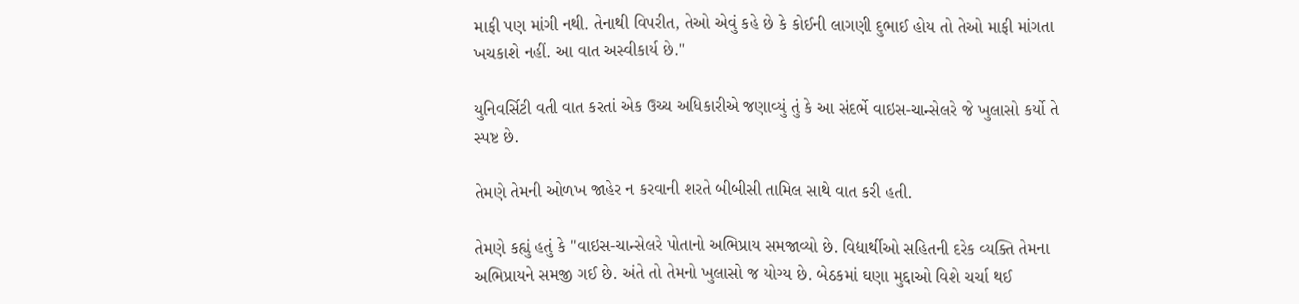માફી પણ માંગી નથી. તેનાથી વિપરીત, તેઓ એવું કહે છે કે કોઈની લાગણી દુભાઈ હોય તો તેઓ માફી માંગતા ખચકાશે નહીં. આ વાત અસ્વીકાર્ય છે."

યુનિવર્સિટી વતી વાત કરતાં એક ઉચ્ચ અધિકારીએ જણાવ્યું તું કે આ સંદર્ભે વાઇસ-ચાન્સેલરે જે ખુલાસો કર્યો તે સ્પષ્ટ છે.

તેમણે તેમની ઓળખ જાહેર ન કરવાની શરતે બીબીસી તામિલ સાથે વાત કરી હતી.

તેમણે કહ્યું હતું કે "વાઇસ-ચાન્સેલરે પોતાનો અભિપ્રાય સમજાવ્યો છે. વિદ્યાર્થીઓ સહિતની દરેક વ્યક્તિ તેમના અભિપ્રાયને સમજી ગઈ છે. અંતે તો તેમનો ખુલાસો જ યોગ્ય છે. બેઠકમાં ઘણા મુદ્દાઓ વિશે ચર્ચા થઈ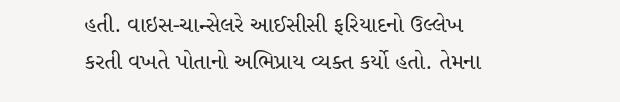હતી. વાઇસ-ચાન્સેલરે આઈસીસી ફરિયાદનો ઉલ્લેખ કરતી વખતે પોતાનો અભિપ્રાય વ્યક્ત કર્યો હતો. તેમના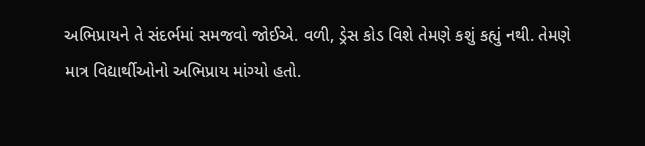અભિપ્રાયને તે સંદર્ભમાં સમજવો જોઈએ. વળી, ડ્રેસ કોડ વિશે તેમણે કશું કહ્યું નથી. તેમણે માત્ર વિદ્યાર્થીઓનો અભિપ્રાય માંગ્યો હતો.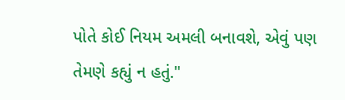પોતે કોઈ નિયમ અમલી બનાવશે, એવું પણ તેમણે કહ્યું ન હતું."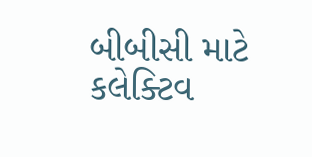બીબીસી માટે કલેક્ટિવ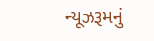ન્યૂઝરૂમનું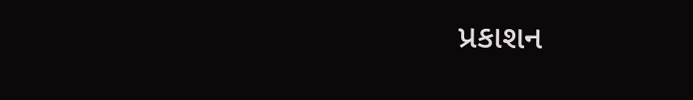પ્રકાશન